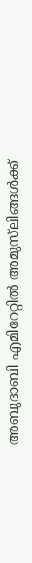അബുദാബി എമിറേറ്റില്‍ അമുസ്‌ലിങ്ങള്‍ക്ക്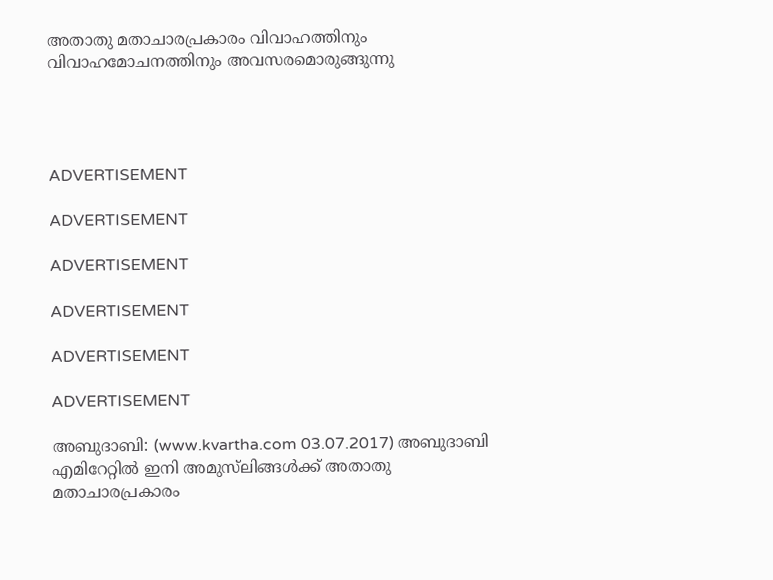അതാതു മതാചാരപ്രകാരം വിവാഹത്തിനും വിവാഹമോചനത്തിനും അവസരമൊരുങ്ങുന്നു




ADVERTISEMENT

ADVERTISEMENT

ADVERTISEMENT

ADVERTISEMENT

ADVERTISEMENT

ADVERTISEMENT

അബുദാബി: (www.kvartha.com 03.07.2017) അബുദാബി എമിറേറ്റില്‍ ഇനി അമുസ്‌ലിങ്ങള്‍ക്ക് അതാതു മതാചാരപ്രകാരം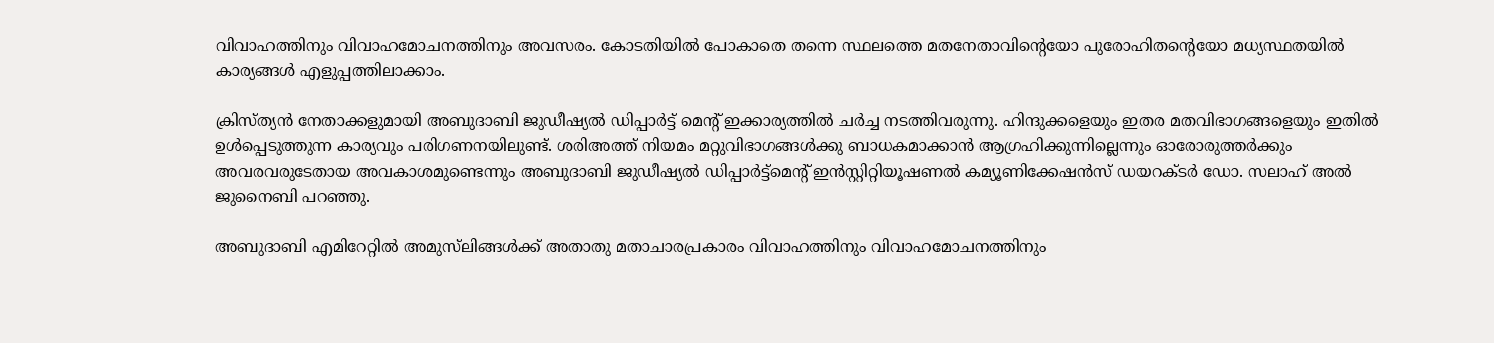വിവാഹത്തിനും വിവാഹമോചനത്തിനും അവസരം. കോടതിയില്‍ പോകാതെ തന്നെ സ്ഥലത്തെ മതനേതാവിന്റെയോ പുരോഹിതന്റെയോ മധ്യസ്ഥതയില്‍ കാര്യങ്ങള്‍ എളുപ്പത്തിലാക്കാം.

ക്രിസ്ത്യന്‍ നേതാക്കളുമായി അബുദാബി ജുഡീഷ്യല്‍ ഡിപ്പാര്‍ട്ട് മെന്റ് ഇക്കാര്യത്തില്‍ ചര്‍ച്ച നടത്തിവരുന്നു. ഹിന്ദുക്കളെയും ഇതര മതവിഭാഗങ്ങളെയും ഇതില്‍ ഉള്‍പ്പെടുത്തുന്ന കാര്യവും പരിഗണനയിലുണ്ട്. ശരിഅത്ത് നിയമം മറ്റുവിഭാഗങ്ങള്‍ക്കു ബാധകമാക്കാന്‍ ആഗ്രഹിക്കുന്നില്ലെന്നും ഓരോരുത്തര്‍ക്കും അവരവരുടേതായ അവകാശമുണ്ടെന്നും അബുദാബി ജുഡീഷ്യല്‍ ഡിപ്പാര്‍ട്ട്‌മെന്റ് ഇന്‍സ്റ്റിറ്റിയൂഷണല്‍ കമ്യൂണിക്കേഷന്‍സ് ഡയറക്ടര്‍ ഡോ. സലാഹ് അല്‍ ജുനൈബി പറഞ്ഞു.

അബുദാബി എമിറേറ്റില്‍ അമുസ്‌ലിങ്ങള്‍ക്ക് അതാതു മതാചാരപ്രകാരം വിവാഹത്തിനും വിവാഹമോചനത്തിനും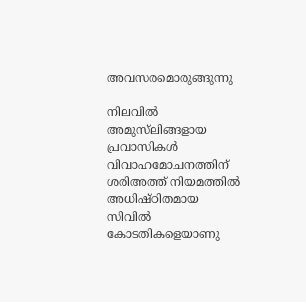അവസരമൊരുങ്ങുന്നു

നിലവില്‍ അമുസ്‌ലിങ്ങളായ പ്രവാസികള്‍ വിവാഹമോചനത്തിന് ശരിഅത്ത് നിയമത്തില്‍ അധിഷ്ഠിതമായ സിവില്‍ കോടതികളെയാണു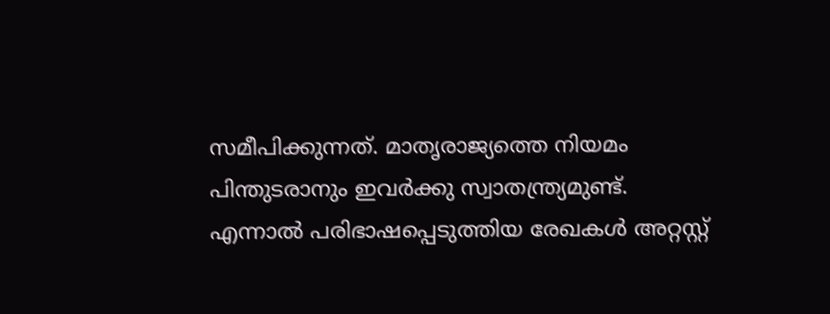സമീപിക്കുന്നത്. മാതൃരാജ്യത്തെ നിയമം പിന്തുടരാനും ഇവര്‍ക്കു സ്വാതന്ത്ര്യമുണ്ട്. എന്നാല്‍ പരിഭാഷപ്പെടുത്തിയ രേഖകള്‍ അറ്റസ്റ്റ്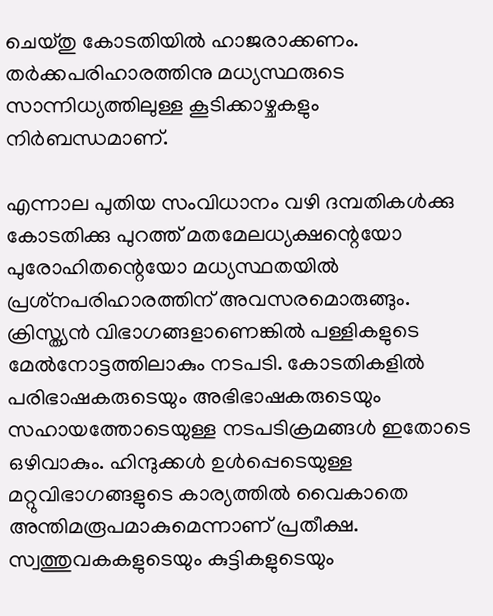ചെയ്തു കോടതിയില്‍ ഹാജരാക്കണം. തര്‍ക്കപരിഹാരത്തിനു മധ്യസ്ഥരുടെ സാന്നിധ്യത്തിലുള്ള കൂടിക്കാഴ്ചകളും നിര്‍ബന്ധമാണ്.

എന്നാല പുതിയ സംവിധാനം വഴി ദമ്പതികള്‍ക്കു കോടതിക്കു പുറത്ത് മതമേലധ്യക്ഷന്റെയോ പുരോഹിതന്റെയോ മധ്യസ്ഥതയില്‍ പ്രശ്‌നപരിഹാരത്തിന് അവസരമൊരുങ്ങും. ക്രിസ്ത്യന്‍ വിഭാഗങ്ങളാണെങ്കില്‍ പള്ളികളുടെ മേല്‍നോട്ടത്തിലാകും നടപടി. കോടതികളില്‍ പരിഭാഷകരുടെയും അഭിഭാഷകരുടെയും സഹായത്തോടെയുള്ള നടപടിക്രമങ്ങള്‍ ഇതോടെ ഒഴിവാകും. ഹിന്ദുക്കള്‍ ഉള്‍പ്പെടെയുള്ള മറ്റുവിഭാഗങ്ങളുടെ കാര്യത്തില്‍ വൈകാതെ അന്തിമരൂപമാകുമെന്നാണ് പ്രതീക്ഷ. സ്വത്തുവകകളുടെയും കുട്ടികളുടെയും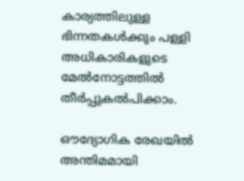കാര്യത്തിലുള്ള ഭിന്നതകള്‍ക്കും പള്ളി അധികാരികളുടെ മേല്‍നോട്ടത്തില്‍ തീര്‍പ്പുകല്‍പിക്കാം.

ഔദ്യോഗിക രേഖയില്‍ അന്തിമമായി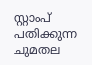സ്റ്റാംപ് പതിക്കുന്ന ചുമതല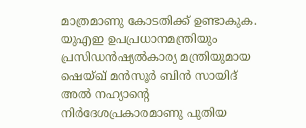മാത്രമാണു കോടതിക്ക് ഉണ്ടാകുക. യുഎഇ ഉപപ്രധാനമന്ത്രിയും പ്രസിഡന്‍ഷ്യല്‍കാര്യ മന്ത്രിയുമായ ഷെയ്ഖ് മന്‍സൂര്‍ ബിന്‍ സായിദ് അല്‍ നഹ്യാന്റെ നിര്‍ദേശപ്രകാരമാണു പുതിയ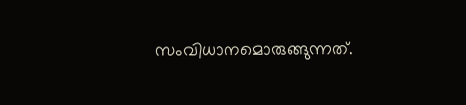സംവിധാനമൊരുങ്ങുന്നത്.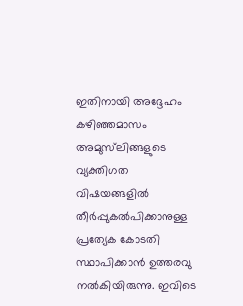ഇതിനായി അദ്ദേഹം കഴിഞ്ഞമാസം അമുസ്‌ലിങ്ങളുടെ വ്യക്തിഗത വിഷയങ്ങളില്‍ തീര്‍പ്പുകല്‍പിക്കാനുള്ള പ്രത്യേക കോടതി സ്ഥാപിക്കാന്‍ ഉത്തരവു നല്‍കിയിരുന്നു. ഇവിടെ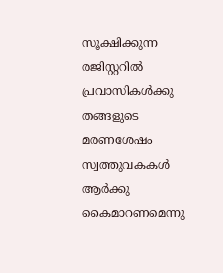സൂക്ഷിക്കുന്ന രജിസ്റ്ററില്‍ പ്രവാസികള്‍ക്കു തങ്ങളുടെ മരണശേഷം സ്വത്തുവകകള്‍ ആര്‍ക്കു കൈമാറണമെന്നു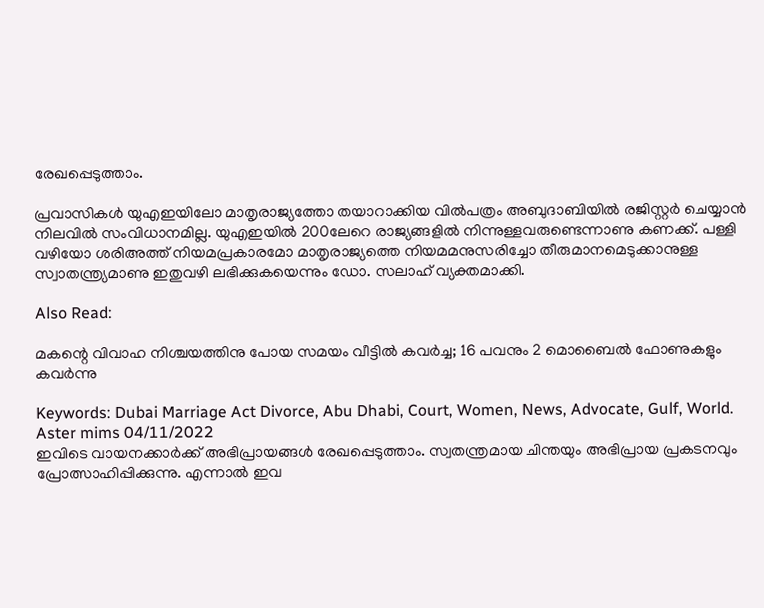രേഖപ്പെടുത്താം.

പ്രവാസികള്‍ യുഎഇയിലോ മാതൃരാജ്യത്തോ തയാറാക്കിയ വില്‍പത്രം അബുദാബിയില്‍ രജിസ്റ്റര്‍ ചെയ്യാന്‍ നിലവില്‍ സംവിധാനമില്ല. യുഎഇയില്‍ 200ലേറെ രാജ്യങ്ങളില്‍ നിന്നുള്ളവരുണ്ടെന്നാണു കണക്ക്. പള്ളി വഴിയോ ശരിഅത്ത് നിയമപ്രകാരമോ മാതൃരാജ്യത്തെ നിയമമനുസരിച്ചോ തീരുമാനമെടുക്കാനുള്ള സ്വാതന്ത്ര്യമാണു ഇതുവഴി ലഭിക്കുകയെന്നും ഡോ. സലാഹ് വ്യക്തമാക്കി.

Also Read:

മകന്റെ വിവാഹ നിശ്ചയത്തിനു പോയ സമയം വീട്ടില്‍ കവര്‍ച്ച; 16 പവനും 2 മൊബൈല്‍ ഫോണുകളും കവര്‍ന്നു

Keywords: Dubai Marriage Act Divorce, Abu Dhabi, Court, Women, News, Advocate, Gulf, World.
Aster mims 04/11/2022
ഇവിടെ വായനക്കാർക്ക് അഭിപ്രായങ്ങൾ രേഖപ്പെടുത്താം. സ്വതന്ത്രമായ ചിന്തയും അഭിപ്രായ പ്രകടനവും പ്രോത്സാഹിപ്പിക്കുന്നു. എന്നാൽ ഇവ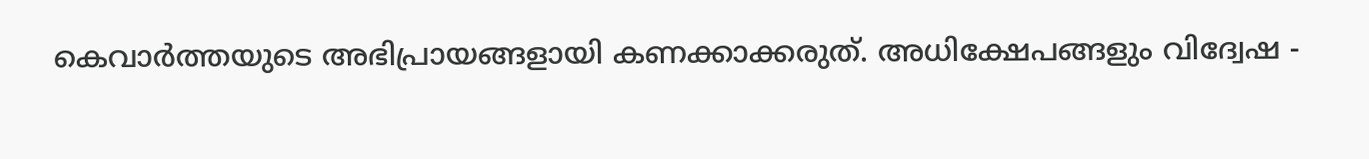കെവാർത്തയുടെ അഭിപ്രായങ്ങളായി കണക്കാക്കരുത്. അധിക്ഷേപങ്ങളും വിദ്വേഷ -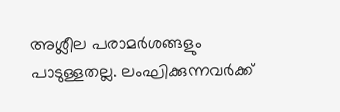അശ്ലീല പരാമർശങ്ങളും പാടുള്ളതല്ല. ലംഘിക്കുന്നവർക്ക്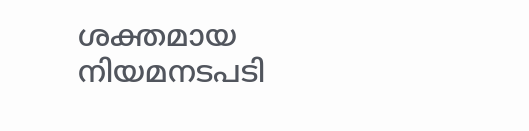ശക്തമായ നിയമനടപടി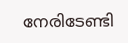നേരിടേണ്ടി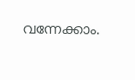വന്നേക്കാം.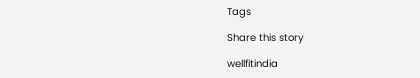Tags

Share this story

wellfitindia